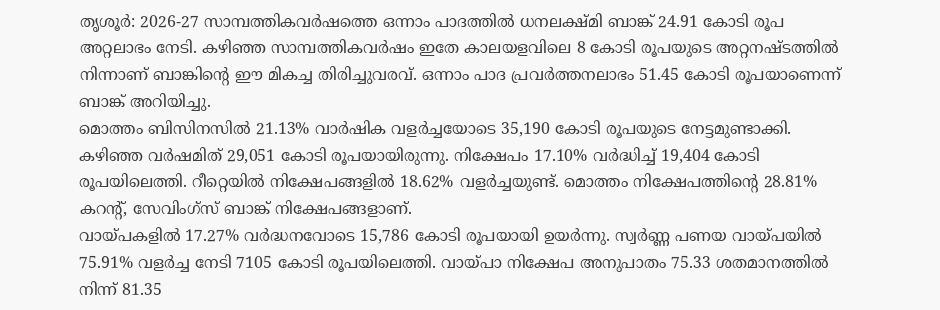തൃശൂർ: 2026-27 സാമ്പത്തികവർഷത്തെ ഒന്നാം പാദത്തിൽ ധനലക്ഷ്മി ബാങ്ക് 24.91 കോടി രൂപ അറ്റലാഭം നേടി. കഴിഞ്ഞ സാമ്പത്തികവർഷം ഇതേ കാലയളവിലെ 8 കോടി രൂപയുടെ അറ്റനഷ്ടത്തിൽ നിന്നാണ് ബാങ്കിന്റെ ഈ മികച്ച തിരിച്ചുവരവ്. ഒന്നാം പാദ പ്രവർത്തനലാഭം 51.45 കോടി രൂപയാണെന്ന് ബാങ്ക് അറിയിച്ചു.
മൊത്തം ബിസിനസിൽ 21.13% വാർഷിക വളർച്ചയോടെ 35,190 കോടി രൂപയുടെ നേട്ടമുണ്ടാക്കി. കഴിഞ്ഞ വർഷമിത് 29,051 കോടി രൂപയായിരുന്നു. നിക്ഷേപം 17.10% വർദ്ധിച്ച് 19,404 കോടി രൂപയിലെത്തി. റീറ്റെയിൽ നിക്ഷേപങ്ങളിൽ 18.62% വളർച്ചയുണ്ട്. മൊത്തം നിക്ഷേപത്തിന്റെ 28.81% കറന്റ്, സേവിംഗ്സ് ബാങ്ക് നിക്ഷേപങ്ങളാണ്.
വായ്പകളിൽ 17.27% വർദ്ധനവോടെ 15,786 കോടി രൂപയായി ഉയർന്നു. സ്വർണ്ണ പണയ വായ്പയിൽ 75.91% വളർച്ച നേടി 7105 കോടി രൂപയിലെത്തി. വായ്പാ നിക്ഷേപ അനുപാതം 75.33 ശതമാനത്തിൽ നിന്ന് 81.35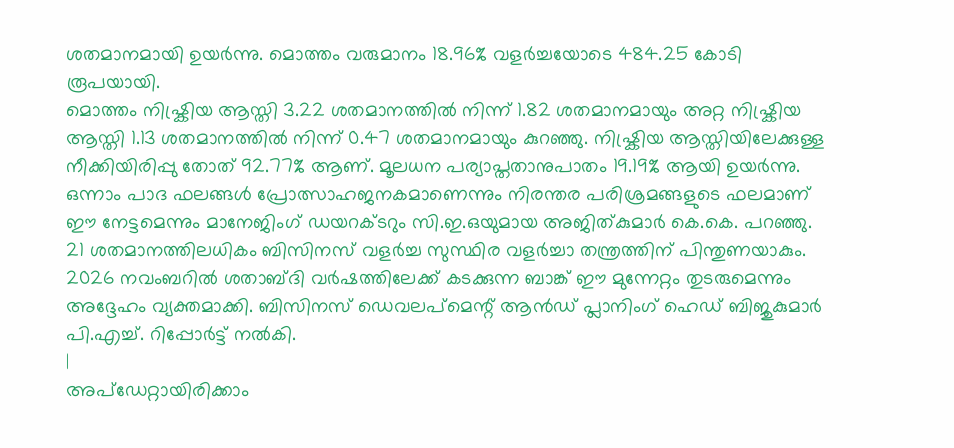ശതമാനമായി ഉയർന്നു. മൊത്തം വരുമാനം 18.96% വളർച്ചയോടെ 484.25 കോടി രൂപയായി.
മൊത്തം നിഷ്ക്രിയ ആസ്തി 3.22 ശതമാനത്തിൽ നിന്ന് 1.82 ശതമാനമായും അറ്റ നിഷ്ക്രിയ ആസ്തി 1.13 ശതമാനത്തിൽ നിന്ന് 0.47 ശതമാനമായും കുറഞ്ഞു. നിഷ്ക്രിയ ആസ്തിയിലേക്കുള്ള നീക്കിയിരിപ്പു തോത് 92.77% ആണ്. മൂലധന പര്യാപ്തതാനുപാതം 19.19% ആയി ഉയർന്നു.
ഒന്നാം പാദ ഫലങ്ങൾ പ്രോത്സാഹജനകമാണെന്നും നിരന്തര പരിശ്രമങ്ങളുടെ ഫലമാണ് ഈ നേട്ടമെന്നും മാനേജിംഗ് ഡയറക്ടറും സി.ഇ.ഒയുമായ അജിത്കുമാർ കെ.കെ. പറഞ്ഞു. 21 ശതമാനത്തിലധികം ബിസിനസ് വളർച്ച സുസ്ഥിര വളർച്ചാ തന്ത്രത്തിന് പിന്തുണയാകും. 2026 നവംബറിൽ ശതാബ്ദി വർഷത്തിലേക്ക് കടക്കുന്ന ബാങ്ക് ഈ മുന്നേറ്റം തുടരുമെന്നും അദ്ദേഹം വ്യക്തമാക്കി. ബിസിനസ് ഡെവലപ്മെന്റ് ആൻഡ് പ്ലാനിംഗ് ഹെഡ് ബിജുകുമാർ പി.എച്ച്. റിപ്പോർട്ട് നൽകി.
|
അപ്ഡേറ്റായിരിക്കാം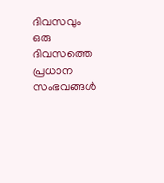ദിവസവും
ഒരു ദിവസത്തെ പ്രധാന സംഭവങ്ങൾ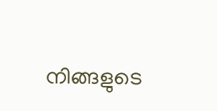നിങ്ങളുടെ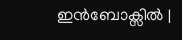ഇൻബോക്സിൽ |